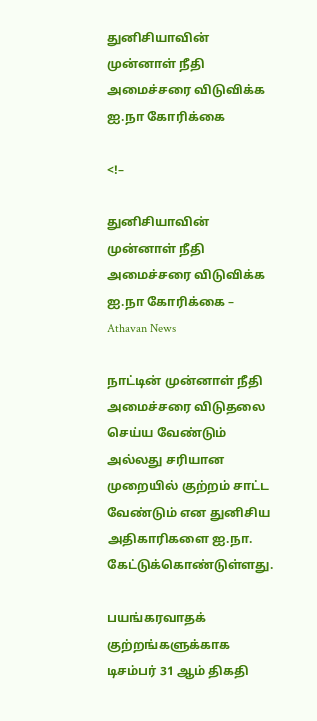துனிசியாவின் முன்னாள் நீதி அமைச்சரை விடுவிக்க ஐ.நா கோரிக்கை

<!–

துனிசியாவின் முன்னாள் நீதி அமைச்சரை விடுவிக்க ஐ.நா கோரிக்கை – Athavan News

நாட்டின் முன்னாள் நீதி அமைச்சரை விடுதலை செய்ய வேண்டும் அல்லது சரியான முறையில் குற்றம் சாட்ட வேண்டும் என துனிசிய அதிகாரிகளை ஐ.நா. கேட்டுக்கொண்டுள்ளது.

பயங்கரவாதக் குற்றங்களுக்காக டிசம்பர் 31 ஆம் திகதி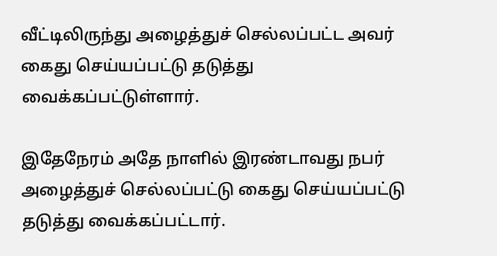வீட்டிலிருந்து அழைத்துச் செல்லப்பட்ட அவர் கைது செய்யப்பட்டு தடுத்து வைக்கப்பட்டுள்ளார்.

இதேநேரம் அதே நாளில் இரண்டாவது நபர் அழைத்துச் செல்லப்பட்டு கைது செய்யப்பட்டு தடுத்து வைக்கப்பட்டார்.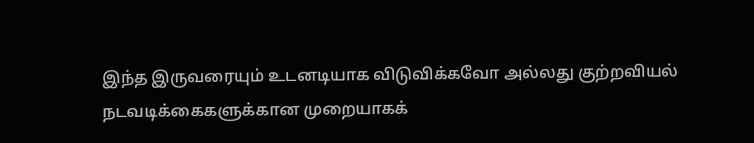இந்த இருவரையும் உடனடியாக விடுவிக்கவோ அல்லது குற்றவியல் நடவடிக்கைகளுக்கான முறையாகக்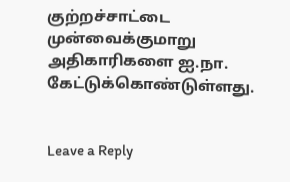குற்றச்சாட்டை முன்வைக்குமாறு அதிகாரிகளை ஐ.நா. கேட்டுக்கொண்டுள்ளது.


Leave a Reply